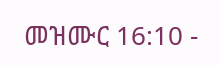መዝሙር 16:10 -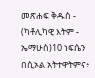መጽሐፍ ቅዱስ - (ካቶሊካዊ እትም - ኤማሁስ)10 ነፍሴን በሲኦል አትተዋትምና፥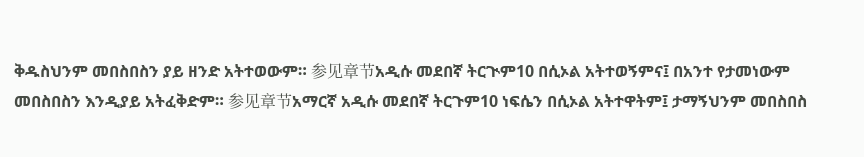ቅዱስህንም መበስበስን ያይ ዘንድ አትተወውም። 参见章节አዲሱ መደበኛ ትርጒም10 በሲኦል አትተወኝምና፤ በአንተ የታመነውም መበስበስን እንዲያይ አትፈቅድም። 参见章节አማርኛ አዲሱ መደበኛ ትርጉም10 ነፍሴን በሲኦል አትተዋትም፤ ታማኝህንም መበስበስ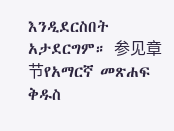እንዲደርስበት አታደርግም። 参见章节የአማርኛ መጽሐፍ ቅዱስ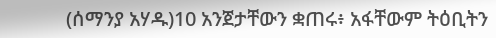(ሰማንያ አሃዱ)10 አንጀታቸውን ቋጠሩ፥ አፋቸውም ትዕቢትን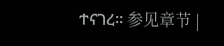ተናገረ። 参见章节 |